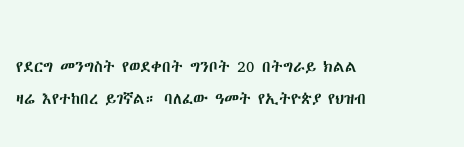የደርግ መንግስት የወደቀበት ግንቦት 20 በትግራይ ክልል ዛሬ እየተከበረ ይገኛል። ባለፈው ዓመት የኢትዮጵያ የህዝብ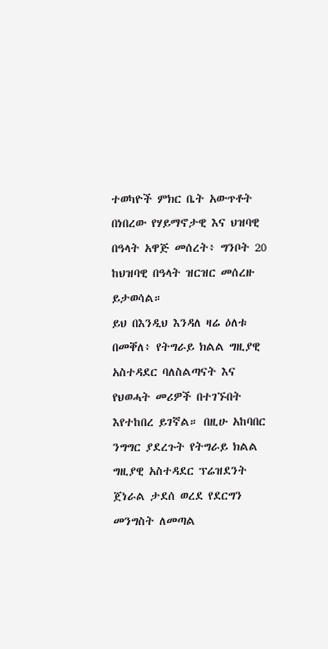ተወካዮች ምክር ቤት አውጥቶት በነበረው የሃይማኖታዊ እና ህዝባዊ በዓላት አዋጅ መሰረት፥ ግንቦት 20 ከህዝባዊ በዓላት ዝርዝር መሰረዙ ይታወሳል።
ይህ በእንዲህ እንዳለ ዛሬ ዕለቱ በመቐለ፥ የትግራይ ክልል ግዚያዊ አስተዳደር ባለስልጣናት እና የህወሓት መሪዎች በተገኙበት እየተከበረ ይገኛል። በዚሁ አከባበር ንግግር ያደረጉት የትግራይ ክልል ግዚያዊ አስተዳደር ፕሬዝደንት ጀነራል ታደሰ ወረደ የደርግን መንግስት ለመጣል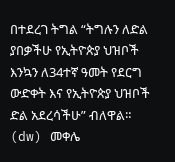በተደረገ ትግል “ትግሉን ለድል ያበቃችሁ የኢትዮጵያ ህዝቦች እንኳን ለ34ተኛ ዓመት የደርግ ውድቀት እና የኢትዮጵያ ህዝቦች ድል አደረሳችሁ” ብለዋል።
(dw) መቀሌ